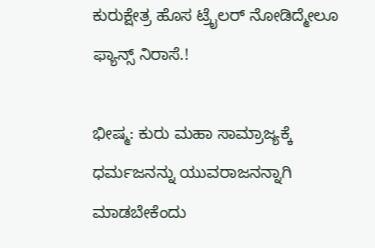ಕುರುಕ್ಷೇತ್ರ ಹೊಸ ಟ್ರೈಲರ್ ನೋಡಿದ್ಮೇಲೂ ಫ್ಯಾನ್ಸ್ ನಿರಾಸೆ.!

ಭೀಷ್ಮ: ಕುರು ಮಹಾ ಸಾಮ್ರಾಜ್ಯಕ್ಕೆ ಧರ್ಮಜನನ್ನು ಯುವರಾಜನನ್ನಾಗಿ ಮಾಡಬೇಕೆಂದು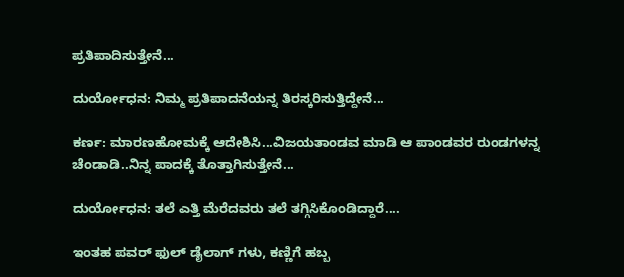ಪ್ರತಿಪಾದಿಸುತ್ತೇನೆ...

ದುರ್ಯೋಧನ: ನಿಮ್ಮ ಪ್ರತಿಪಾದನೆಯನ್ನ ತಿರಸ್ಕರಿಸುತ್ತಿದ್ದೇನೆ...

ಕರ್ಣ: ಮಾರಣಹೋಮಕ್ಕೆ ಆದೇಶಿಸಿ...ವಿಜಯತಾಂಡವ ಮಾಡಿ ಆ ಪಾಂಡವರ ರುಂಡಗಳನ್ನ ಚೆಂಡಾಡಿ..ನಿನ್ನ ಪಾದಕ್ಕೆ ತೊತ್ತಾಗಿಸುತ್ತೇನೆ...

ದುರ್ಯೋಧನ: ತಲೆ ಎತ್ತಿ ಮೆರೆದವರು ತಲೆ ತಗ್ಗಿಸಿಕೊಂಡಿದ್ದಾರೆ....

ಇಂತಹ ಪವರ್ ಫುಲ್ ಡೈಲಾಗ್ ಗಳು, ಕಣ್ಣಿಗೆ ಹಬ್ಬ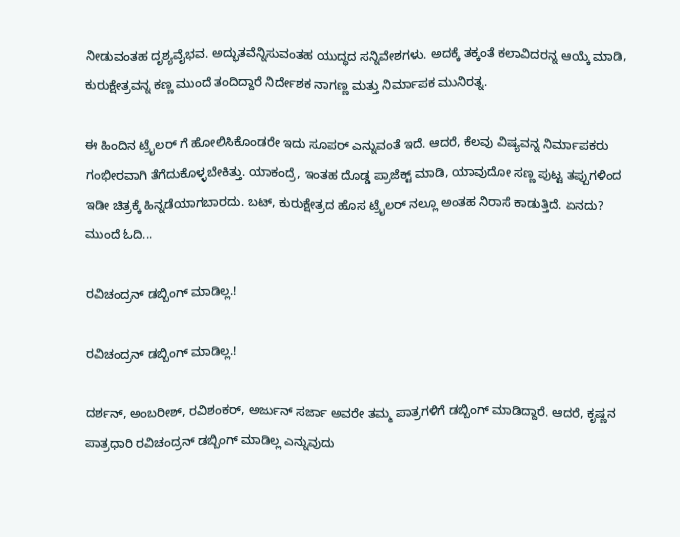ನೀಡುವಂತಹ ದೃಶ್ಯವೈಭವ. ಅದ್ಭುತವೆನ್ನಿಸುವಂತಹ ಯುದ್ಧದ ಸನ್ನಿವೇಶಗಳು. ಅದಕ್ಕೆ ತಕ್ಕಂತೆ ಕಲಾವಿದರನ್ನ ಆಯ್ಕೆ ಮಾಡಿ, ಕುರುಕ್ಷೇತ್ರವನ್ನ ಕಣ್ಣ ಮುಂದೆ ತಂದಿದ್ದಾರೆ ನಿರ್ದೇಶಕ ನಾಗಣ್ಣ ಮತ್ತು ನಿರ್ಮಾಪಕ ಮುನಿರತ್ನ.

ಈ ಹಿಂದಿನ ಟ್ರೈಲರ್ ಗೆ ಹೋಲಿಸಿಕೊಂಡರೇ ಇದು ಸೂಪರ್ ಎನ್ನುವಂತೆ ಇದೆ. ಆದರೆ, ಕೆಲವು ವಿಷ್ಯವನ್ನ ನಿರ್ಮಾಪಕರು ಗಂಭೀರವಾಗಿ ತೆಗೆದುಕೊಳ್ಳಬೇಕಿತ್ತು. ಯಾಕಂದ್ರೆ, ಇಂತಹ ದೊಡ್ಡ ಪ್ರಾಜೆಕ್ಟ್ ಮಾಡಿ, ಯಾವುದೋ ಸಣ್ಣ ಪುಟ್ಟ ತಪ್ಪುಗಳಿಂದ ಇಡೀ ಚಿತ್ರಕ್ಕೆ ಹಿನ್ನಡೆಯಾಗಬಾರದು. ಬಟ್, ಕುರುಕ್ಷೇತ್ರದ ಹೊಸ ಟ್ರೈಲರ್ ನಲ್ಲೂ ಅಂತಹ ನಿರಾಸೆ ಕಾಡುತ್ತಿದೆ. ಏನದು? ಮುಂದೆ ಓದಿ...

ರವಿಚಂದ್ರನ್ ಡಬ್ಬಿಂಗ್ ಮಾಡಿಲ್ಲ.!

ರವಿಚಂದ್ರನ್ ಡಬ್ಬಿಂಗ್ ಮಾಡಿಲ್ಲ.!

ದರ್ಶನ್, ಅಂಬರೀಶ್, ರವಿಶಂಕರ್, ಅರ್ಜುನ್ ಸರ್ಜಾ ಅವರೇ ತಮ್ಮ ಪಾತ್ರಗಳಿಗೆ ಡಬ್ಬಿಂಗ್ ಮಾಡಿದ್ದಾರೆ. ಆದರೆ, ಕೃಷ್ಣನ ಪಾತ್ರಧಾರಿ ರವಿಚಂದ್ರನ್ ಡಬ್ಬಿಂಗ್ ಮಾಡಿಲ್ಲ ಎನ್ನುವುದು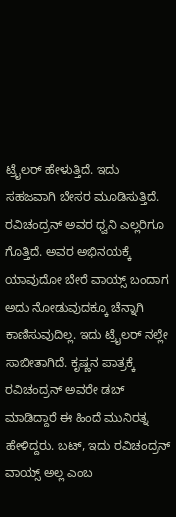ಟ್ರೈಲರ್ ಹೇಳುತ್ತಿದೆ. ಇದು ಸಹಜವಾಗಿ ಬೇಸರ ಮೂಡಿಸುತ್ತಿದೆ. ರವಿಚಂದ್ರನ್ ಅವರ ಧ್ವನಿ ಎಲ್ಲರಿಗೂ ಗೊತ್ತಿದೆ. ಅವರ ಅಭಿನಯಕ್ಕೆ ಯಾವುದೋ ಬೇರೆ ವಾಯ್ಸ್ ಬಂದಾಗ ಅದು ನೋಡುವುದಕ್ಕೂ ಚೆನ್ನಾಗಿ ಕಾಣಿಸುವುದಿಲ್ಲ. ಇದು ಟ್ರೈಲರ್ ನಲ್ಲೇ ಸಾಬೀತಾಗಿದೆ. ಕೃಷ್ಣನ ಪಾತ್ರಕ್ಕೆ ರವಿಚಂದ್ರನ್ ಅವರೇ ಡಬ್ ಮಾಡಿದ್ದಾರೆ ಈ ಹಿಂದೆ ಮುನಿರತ್ನ ಹೇಳಿದ್ದರು. ಬಟ್, ಇದು ರವಿಚಂದ್ರನ್ ವಾಯ್ಸ್ ಅಲ್ಲ ಎಂಬ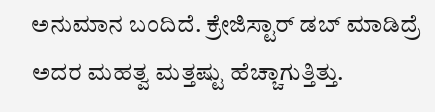ಅನುಮಾನ ಬಂದಿದೆ. ಕ್ರೇಜಿಸ್ಟಾರ್ ಡಬ್ ಮಾಡಿದ್ರೆ ಅದರ ಮಹತ್ವ ಮತ್ತಷ್ಟು ಹೆಚ್ಚಾಗುತ್ತಿತ್ತು.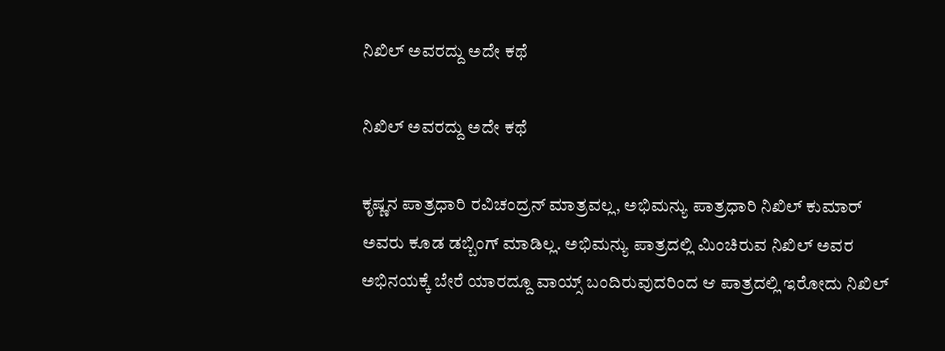ನಿಖಿಲ್ ಅವರದ್ದು ಅದೇ ಕಥೆ

ನಿಖಿಲ್ ಅವರದ್ದು ಅದೇ ಕಥೆ

ಕೃಷ್ಣನ ಪಾತ್ರಧಾರಿ ರವಿಚಂದ್ರನ್ ಮಾತ್ರವಲ್ಲ, ಅಭಿಮನ್ಯು ಪಾತ್ರಧಾರಿ ನಿಖಿಲ್ ಕುಮಾರ್ ಅವರು ಕೂಡ ಡಬ್ಬಿಂಗ್ ಮಾಡಿಲ್ಲ. ಅಭಿಮನ್ಯು ಪಾತ್ರದಲ್ಲಿ ಮಿಂಚಿರುವ ನಿಖಿಲ್ ಅವರ ಅಭಿನಯಕ್ಕೆ ಬೇರೆ ಯಾರದ್ದೂ ವಾಯ್ಸ್ ಬಂದಿರುವುದರಿಂದ ಆ ಪಾತ್ರದಲ್ಲಿ ಇರೋದು ನಿಖಿಲ್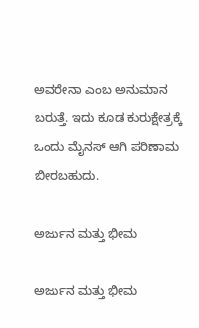ಅವರೇನಾ ಎಂಬ ಅನುಮಾನ ಬರುತ್ತೆ. ಇದು ಕೂಡ ಕುರುಕ್ಷೇತ್ರಕ್ಕೆ ಒಂದು ಮೈನಸ್ ಆಗಿ ಪರಿಣಾಮ ಬೀರಬಹುದು.

ಅರ್ಜುನ ಮತ್ತು ಭೀಮ

ಅರ್ಜುನ ಮತ್ತು ಭೀಮ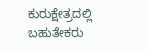ಕುರುಕ್ಷೇತ್ರದಲ್ಲಿ ಬಹುತೇಕರು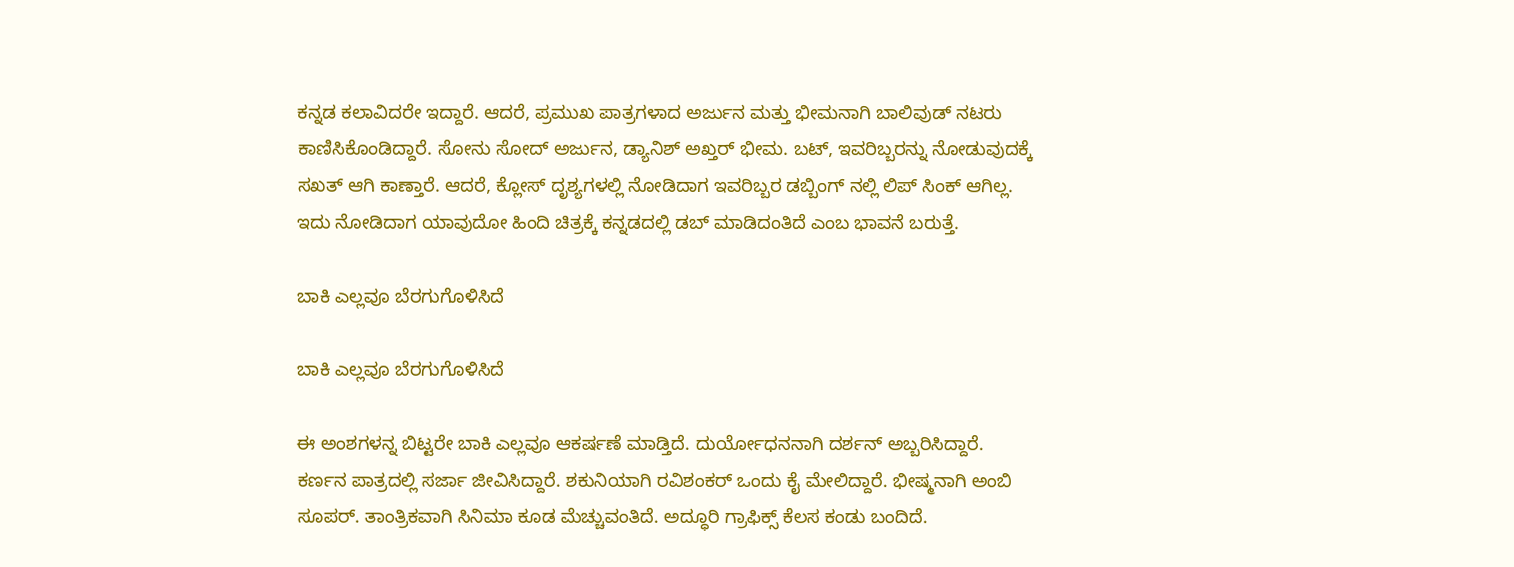ಕನ್ನಡ ಕಲಾವಿದರೇ ಇದ್ದಾರೆ. ಆದರೆ, ಪ್ರಮುಖ ಪಾತ್ರಗಳಾದ ಅರ್ಜುನ ಮತ್ತು ಭೀಮನಾಗಿ ಬಾಲಿವುಡ್ ನಟರು ಕಾಣಿಸಿಕೊಂಡಿದ್ದಾರೆ. ಸೋನು ಸೋದ್ ಅರ್ಜುನ, ಡ್ಯಾನಿಶ್ ಅಖ್ತರ್ ಭೀಮ. ಬಟ್, ಇವರಿಬ್ಬರನ್ನು ನೋಡುವುದಕ್ಕೆ ಸಖತ್ ಆಗಿ ಕಾಣ್ತಾರೆ. ಆದರೆ, ಕ್ಲೋಸ್ ದೃಶ್ಯಗಳಲ್ಲಿ ನೋಡಿದಾಗ ಇವರಿಬ್ಬರ ಡಬ್ಬಿಂಗ್ ನಲ್ಲಿ ಲಿಪ್ ಸಿಂಕ್ ಆಗಿಲ್ಲ. ಇದು ನೋಡಿದಾಗ ಯಾವುದೋ ಹಿಂದಿ ಚಿತ್ರಕ್ಕೆ ಕನ್ನಡದಲ್ಲಿ ಡಬ್ ಮಾಡಿದಂತಿದೆ ಎಂಬ ಭಾವನೆ ಬರುತ್ತೆ.

ಬಾಕಿ ಎಲ್ಲವೂ ಬೆರಗುಗೊಳಿಸಿದೆ

ಬಾಕಿ ಎಲ್ಲವೂ ಬೆರಗುಗೊಳಿಸಿದೆ

ಈ ಅಂಶಗಳನ್ನ ಬಿಟ್ಟರೇ ಬಾಕಿ ಎಲ್ಲವೂ ಆಕರ್ಷಣೆ ಮಾಡ್ತಿದೆ. ದುರ್ಯೋಧನನಾಗಿ ದರ್ಶನ್ ಅಬ್ಬರಿಸಿದ್ದಾರೆ. ಕರ್ಣನ ಪಾತ್ರದಲ್ಲಿ ಸರ್ಜಾ ಜೀವಿಸಿದ್ದಾರೆ. ಶಕುನಿಯಾಗಿ ರವಿಶಂಕರ್ ಒಂದು ಕೈ ಮೇಲಿದ್ದಾರೆ. ಭೀಷ್ಮನಾಗಿ ಅಂಬಿ ಸೂಪರ್. ತಾಂತ್ರಿಕವಾಗಿ ಸಿನಿಮಾ ಕೂಡ ಮೆಚ್ಚುವಂತಿದೆ. ಅದ್ಧೂರಿ ಗ್ರಾಫಿಕ್ಸ್ ಕೆಲಸ ಕಂಡು ಬಂದಿದೆ.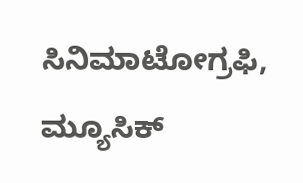ಸಿನಿಮಾಟೋಗ್ರಫಿ, ಮ್ಯೂಸಿಕ್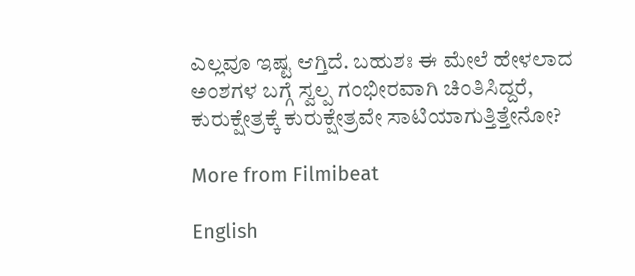ಎಲ್ಲವೂ ಇಷ್ಟ ಆಗ್ತಿದೆ. ಬಹುಶಃ ಈ ಮೇಲೆ ಹೇಳಲಾದ ಅಂಶಗಳ ಬಗ್ಗೆ ಸ್ವಲ್ಪ ಗಂಭೀರವಾಗಿ ಚಿಂತಿಸಿದ್ದರೆ, ಕುರುಕ್ಷೇತ್ರಕ್ಕೆ ಕುರುಕ್ಷೇತ್ರವೇ ಸಾಟಿಯಾಗುತ್ತಿತ್ತೇನೋ?

More from Filmibeat

English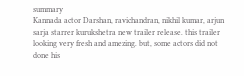summary
Kannada actor Darshan, ravichandran, nikhil kumar, arjun sarja starrer kurukshetra new trailer release. this trailer looking very fresh and amezing. but, some actors did not done his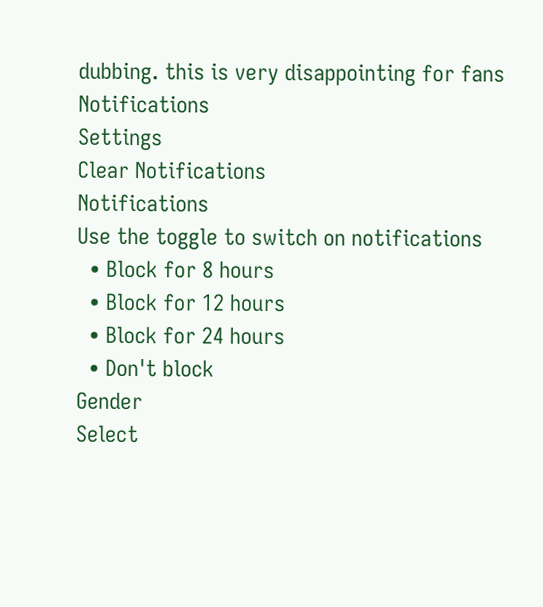dubbing. this is very disappointing for fans
Notifications
Settings
Clear Notifications
Notifications
Use the toggle to switch on notifications
  • Block for 8 hours
  • Block for 12 hours
  • Block for 24 hours
  • Don't block
Gender
Select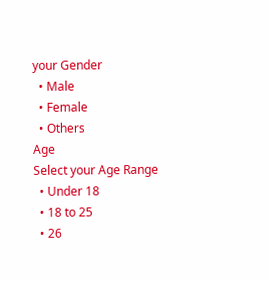your Gender
  • Male
  • Female
  • Others
Age
Select your Age Range
  • Under 18
  • 18 to 25
  • 26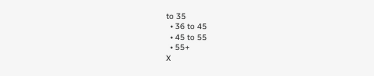to 35
  • 36 to 45
  • 45 to 55
  • 55+
X